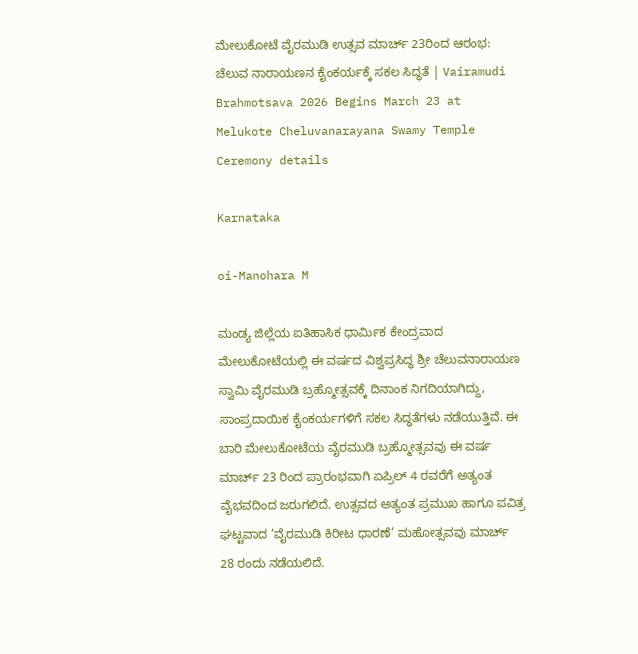ಮೇಲುಕೋಟೆ ವೈರಮುಡಿ ಉತ್ಸವ ಮಾರ್ಚ್ 23ರಿಂದ ಆರಂಭ: ಚೆಲುವ ನಾರಾಯಣನ ಕೈಂಕರ್ಯಕ್ಕೆ ಸಕಲ ಸಿದ್ಧತೆ | Vairamudi Brahmotsava 2026 Begins March 23 at Melukote Cheluvanarayana Swamy Temple Ceremony details

Karnataka

oi-Manohara M

ಮಂಡ್ಯ ಜಿಲ್ಲೆಯ ಐತಿಹಾಸಿಕ ಧಾರ್ಮಿಕ ಕೇಂದ್ರವಾದ ಮೇಲುಕೋಟೆಯಲ್ಲಿ ಈ ವರ್ಷದ ವಿಶ್ವಪ್ರಸಿದ್ಧ ಶ್ರೀ ಚೆಲುವನಾರಾಯಣ ಸ್ವಾಮಿ ವೈರಮುಡಿ ಬ್ರಹ್ಮೋತ್ಸವಕ್ಕೆ ದಿನಾಂಕ ನಿಗದಿಯಾಗಿದ್ದು, ಸಾಂಪ್ರದಾಯಿಕ ಕೈಂಕರ್ಯಗಳಿಗೆ ಸಕಲ ಸಿದ್ಧತೆಗಳು ನಡೆಯುತ್ತಿವೆ. ಈ ಬಾರಿ ಮೇಲುಕೋಟೆಯ ವೈರಮುಡಿ ಬ್ರಹ್ಮೋತ್ಸವವು ಈ ವರ್ಷ ಮಾರ್ಚ್ 23 ರಿಂದ ಪ್ರಾರಂಭವಾಗಿ ಏಪ್ರಿಲ್ 4 ರವರೆಗೆ ಅತ್ಯಂತ ವೈಭವದಿಂದ ಜರುಗಲಿದೆ. ಉತ್ಸವದ ಅತ್ಯಂತ ಪ್ರಮುಖ ಹಾಗೂ ಪವಿತ್ರ ಘಟ್ಟವಾದ ‘ವೈರಮುಡಿ ಕಿರೀಟ ಧಾರಣೆ’ ಮಹೋತ್ಸವವು ಮಾರ್ಚ್ 28 ರಂದು ನಡೆಯಲಿದೆ.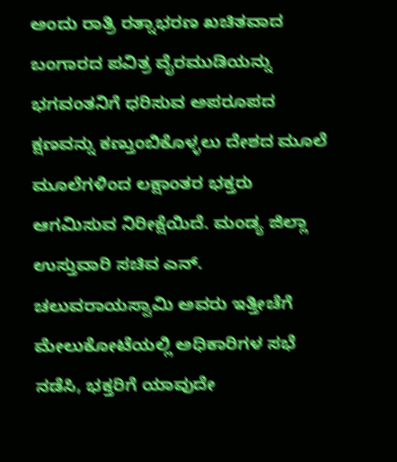ಅಂದು ರಾತ್ರಿ ರತ್ನಾಭರಣ ಖಚಿತವಾದ ಬಂಗಾರದ ಪವಿತ್ರ ವೈರಮುಡಿಯನ್ನು ಭಗವಂತನಿಗೆ ಧರಿಸುವ ಅಪರೂಪದ ಕ್ಷಣವನ್ನು ಕಣ್ತುಂಬಿಕೊಳ್ಳಲು ದೇಶದ ಮೂಲೆ ಮೂಲೆಗಳಿಂದ ಲಕ್ಷಾಂತರ ಭಕ್ತರು ಆಗಮಿಸುವ ನಿರೀಕ್ಷೆಯಿದೆ. ಮಂಡ್ಯ ಜಿಲ್ಲಾ ಉಸ್ತುವಾರಿ ಸಚಿವ ಎನ್. ಚಲುವರಾಯಸ್ವಾಮಿ ಅವರು ಇತ್ತೀಚೆಗೆ ಮೇಲುಕೋಟೆಯಲ್ಲಿ ಅಧಿಕಾರಿಗಳ ಸಭೆ ನಡೆಸಿ, ಭಕ್ತರಿಗೆ ಯಾವುದೇ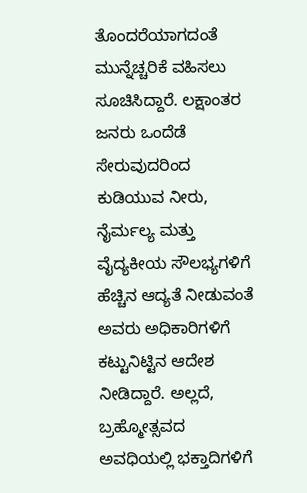ತೊಂದರೆಯಾಗದಂತೆ ಮುನ್ನೆಚ್ಚರಿಕೆ ವಹಿಸಲು ಸೂಚಿಸಿದ್ದಾರೆ. ಲಕ್ಷಾಂತರ ಜನರು ಒಂದೆಡೆ ಸೇರುವುದರಿಂದ ಕುಡಿಯುವ ನೀರು, ನೈರ್ಮಲ್ಯ ಮತ್ತು ವೈದ್ಯಕೀಯ ಸೌಲಭ್ಯಗಳಿಗೆ ಹೆಚ್ಚಿನ ಆದ್ಯತೆ ನೀಡುವಂತೆ ಅವರು ಅಧಿಕಾರಿಗಳಿಗೆ ಕಟ್ಟುನಿಟ್ಟಿನ ಆದೇಶ ನೀಡಿದ್ದಾರೆ. ಅಲ್ಲದೆ, ಬ್ರಹ್ಮೋತ್ಸವದ ಅವಧಿಯಲ್ಲಿ ಭಕ್ತಾದಿಗಳಿಗೆ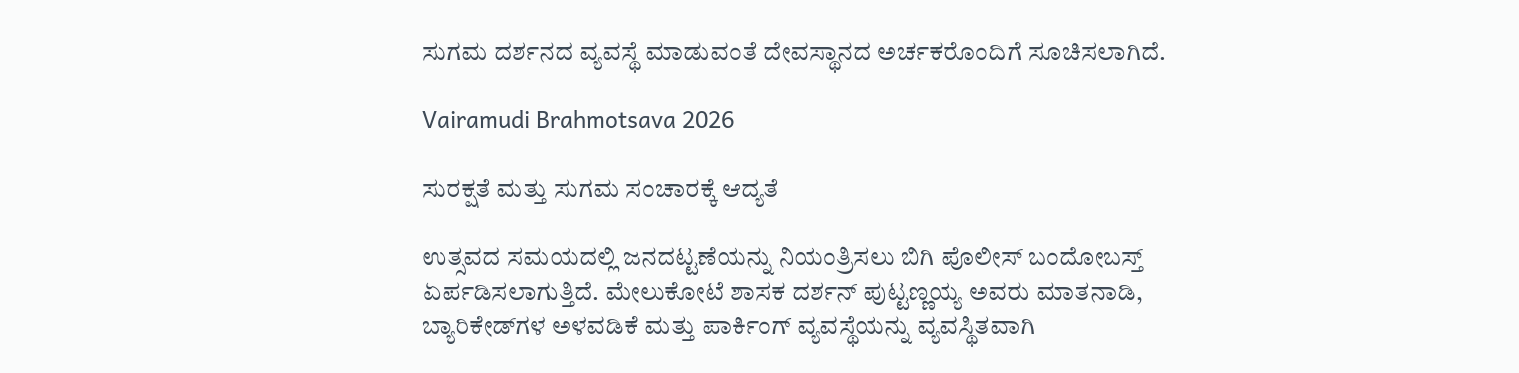ಸುಗಮ ದರ್ಶನದ ವ್ಯವಸ್ಥೆ ಮಾಡುವಂತೆ ದೇವಸ್ಥಾನದ ಅರ್ಚಕರೊಂದಿಗೆ ಸೂಚಿಸಲಾಗಿದೆ.

Vairamudi Brahmotsava 2026

ಸುರಕ್ಷತೆ ಮತ್ತು ಸುಗಮ ಸಂಚಾರಕ್ಕೆ ಆದ್ಯತೆ

ಉತ್ಸವದ ಸಮಯದಲ್ಲಿ ಜನದಟ್ಟಣೆಯನ್ನು ನಿಯಂತ್ರಿಸಲು ಬಿಗಿ ಪೊಲೀಸ್ ಬಂದೋಬಸ್ತ್ ಏರ್ಪಡಿಸಲಾಗುತ್ತಿದೆ. ಮೇಲುಕೋಟೆ ಶಾಸಕ ದರ್ಶನ್ ಪುಟ್ಟಣ್ಣಯ್ಯ ಅವರು ಮಾತನಾಡಿ, ಬ್ಯಾರಿಕೇಡ್‌ಗಳ ಅಳವಡಿಕೆ ಮತ್ತು ಪಾರ್ಕಿಂಗ್ ವ್ಯವಸ್ಥೆಯನ್ನು ವ್ಯವಸ್ಥಿತವಾಗಿ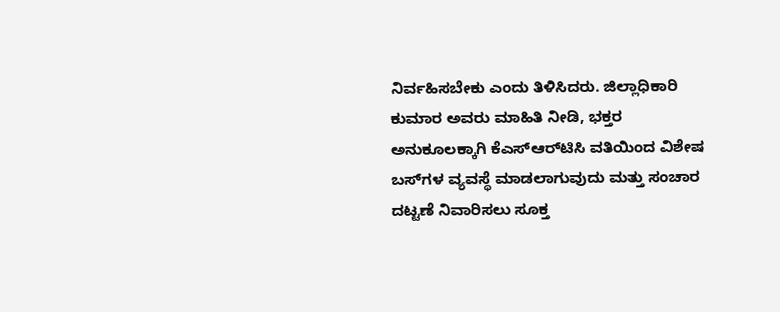ನಿರ್ವಹಿಸಬೇಕು ಎಂದು ತಿಳಿಸಿದರು. ಜಿಲ್ಲಾಧಿಕಾರಿ ಕುಮಾರ ಅವರು ಮಾಹಿತಿ ನೀಡಿ, ಭಕ್ತರ ಅನುಕೂಲಕ್ಕಾಗಿ ಕೆಎಸ್‌ಆರ್‌ಟಿಸಿ ವತಿಯಿಂದ ವಿಶೇಷ ಬಸ್‌ಗಳ ವ್ಯವಸ್ಥೆ ಮಾಡಲಾಗುವುದು ಮತ್ತು ಸಂಚಾರ ದಟ್ಟಣೆ ನಿವಾರಿಸಲು ಸೂಕ್ತ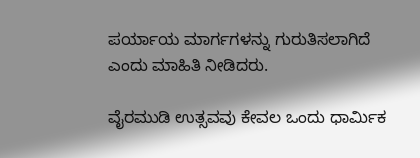ಪರ್ಯಾಯ ಮಾರ್ಗಗಳನ್ನು ಗುರುತಿಸಲಾಗಿದೆ ಎಂದು ಮಾಹಿತಿ ನೀಡಿದರು.

ವೈರಮುಡಿ ಉತ್ಸವವು ಕೇವಲ ಒಂದು ಧಾರ್ಮಿಕ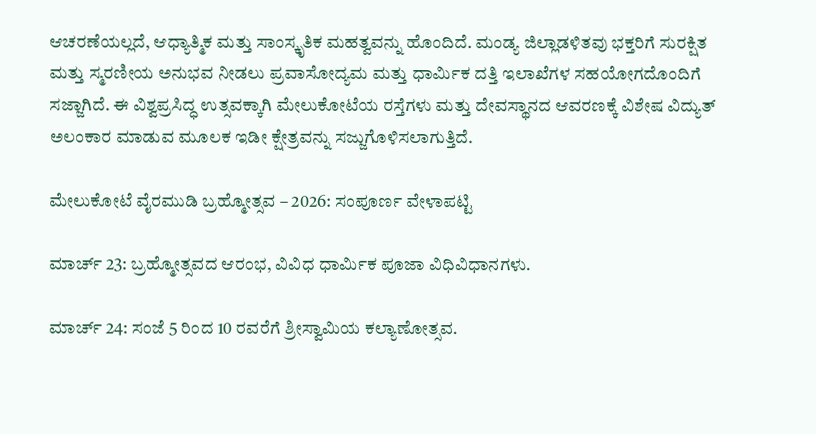ಆಚರಣೆಯಲ್ಲದೆ, ಆಧ್ಯಾತ್ಮಿಕ ಮತ್ತು ಸಾಂಸ್ಕೃತಿಕ ಮಹತ್ವವನ್ನು ಹೊಂದಿದೆ. ಮಂಡ್ಯ ಜಿಲ್ಲಾಡಳಿತವು ಭಕ್ತರಿಗೆ ಸುರಕ್ಷಿತ ಮತ್ತು ಸ್ಮರಣೀಯ ಅನುಭವ ನೀಡಲು ಪ್ರವಾಸೋದ್ಯಮ ಮತ್ತು ಧಾರ್ಮಿಕ ದತ್ತಿ ಇಲಾಖೆಗಳ ಸಹಯೋಗದೊಂದಿಗೆ ಸಜ್ಜಾಗಿದೆ. ಈ ವಿಶ್ವಪ್ರಸಿದ್ಧ ಉತ್ಸವಕ್ಕಾಗಿ ಮೇಲುಕೋಟೆಯ ರಸ್ತೆಗಳು ಮತ್ತು ದೇವಸ್ಥಾನದ ಆವರಣಕ್ಕೆ ವಿಶೇಷ ವಿದ್ಯುತ್ ಅಲಂಕಾರ ಮಾಡುವ ಮೂಲಕ ಇಡೀ ಕ್ಷೇತ್ರವನ್ನು ಸಜ್ಜುಗೊಳಿಸಲಾಗುತ್ತಿದೆ.

ಮೇಲುಕೋಟೆ ವೈರಮುಡಿ ಬ್ರಹ್ಮೋತ್ಸವ – 2026: ಸಂಪೂರ್ಣ ವೇಳಾಪಟ್ಟಿ

ಮಾರ್ಚ್ 23: ಬ್ರಹ್ಮೋತ್ಸವದ ಆರಂಭ, ವಿವಿಧ ಧಾರ್ಮಿಕ ಪೂಜಾ ವಿಧಿವಿಧಾನಗಳು.

ಮಾರ್ಚ್ 24: ಸಂಜೆ 5 ರಿಂದ 10 ರವರೆಗೆ ಶ್ರೀಸ್ವಾಮಿಯ ಕಲ್ಯಾಣೋತ್ಸವ.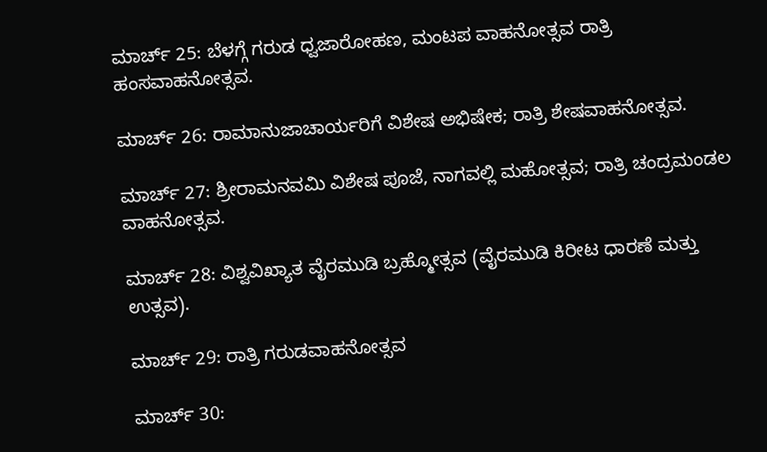ಮಾರ್ಚ್ 25: ಬೆಳಗ್ಗೆ ಗರುಡ ಧ್ವಜಾರೋಹಣ, ಮಂಟಪ ವಾಹನೋತ್ಸವ ರಾತ್ರಿ ಹಂಸವಾಹನೋತ್ಸವ.

ಮಾರ್ಚ್ 26: ರಾಮಾನುಜಾಚಾರ್ಯರಿಗೆ ವಿಶೇಷ ಅಭಿಷೇಕ; ರಾತ್ರಿ ಶೇಷವಾಹನೋತ್ಸವ.

ಮಾರ್ಚ್ 27: ಶ್ರೀರಾಮನವಮಿ ವಿಶೇಷ ಪೂಜೆ, ನಾಗವಲ್ಲಿ ಮಹೋತ್ಸವ; ರಾತ್ರಿ ಚಂದ್ರಮಂಡಲ ವಾಹನೋತ್ಸವ.

ಮಾರ್ಚ್ 28: ವಿಶ್ವವಿಖ್ಯಾತ ವೈರಮುಡಿ ಬ್ರಹ್ಮೋತ್ಸವ (ವೈರಮುಡಿ ಕಿರೀಟ ಧಾರಣೆ ಮತ್ತು ಉತ್ಸವ).

ಮಾರ್ಚ್ 29: ರಾತ್ರಿ ಗರುಡವಾಹನೋತ್ಸವ

ಮಾರ್ಚ್ 30: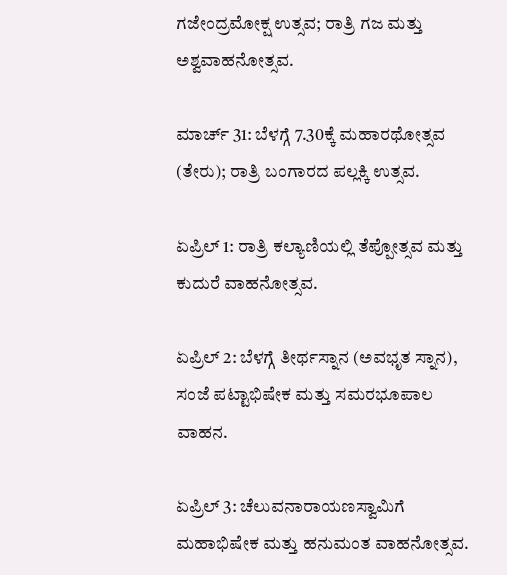ಗಜೇಂದ್ರಮೋಕ್ಷ ಉತ್ಸವ; ರಾತ್ರಿ ಗಜ ಮತ್ತು ಅಶ್ವವಾಹನೋತ್ಸವ.

ಮಾರ್ಚ್ 31: ಬೆಳಗ್ಗೆ 7.30ಕ್ಕೆ ಮಹಾರಥೋತ್ಸವ (ತೇರು); ರಾತ್ರಿ ಬಂಗಾರದ ಪಲ್ಲಕ್ಕಿ ಉತ್ಸವ.

ಏಪ್ರಿಲ್ 1: ರಾತ್ರಿ ಕಲ್ಯಾಣಿಯಲ್ಲಿ ತೆಪ್ಪೋತ್ಸವ ಮತ್ತು ಕುದುರೆ ವಾಹನೋತ್ಸವ.

ಏಪ್ರಿಲ್ 2: ಬೆಳಗ್ಗೆ ತೀರ್ಥಸ್ನಾನ (ಅವಭೃತ ಸ್ನಾನ), ಸಂಜೆ ಪಟ್ಟಾಭಿಷೇಕ ಮತ್ತು ಸಮರಭೂಪಾಲ ವಾಹನ.

ಏಪ್ರಿಲ್ 3: ಚೆಲುವನಾರಾಯಣಸ್ವಾಮಿಗೆ ಮಹಾಭಿಷೇಕ ಮತ್ತು ಹನುಮಂತ ವಾಹನೋತ್ಸವ.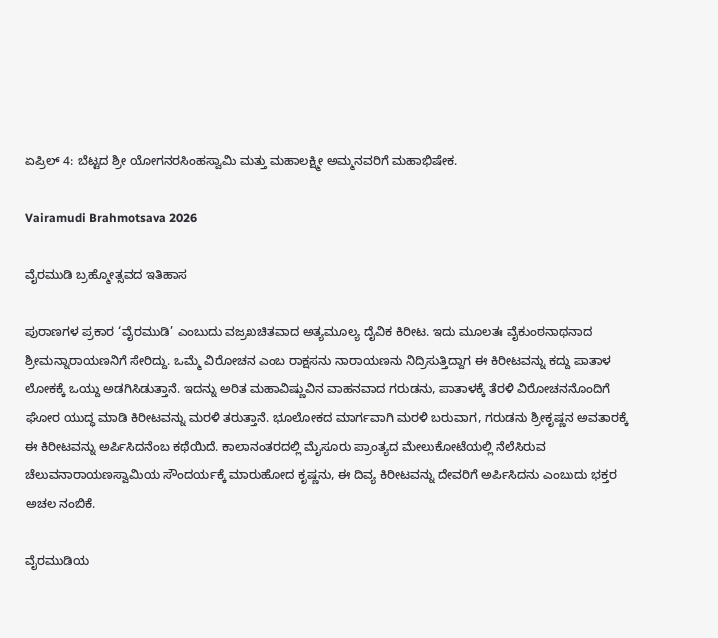ಏಪ್ರಿಲ್ 4: ಬೆಟ್ಟದ ಶ್ರೀ ಯೋಗನರಸಿಂಹಸ್ವಾಮಿ ಮತ್ತು ಮಹಾಲಕ್ಷ್ಮೀ ಅಮ್ಮನವರಿಗೆ ಮಹಾಭಿಷೇಕ.

Vairamudi Brahmotsava 2026

ವೈರಮುಡಿ ಬ್ರಹ್ಮೋತ್ಸವದ ಇತಿಹಾಸ

ಪುರಾಣಗಳ ಪ್ರಕಾರ ‘ವೈರಮುಡಿ’ ಎಂಬುದು ವಜ್ರಖಚಿತವಾದ ಅತ್ಯಮೂಲ್ಯ ದೈವಿಕ ಕಿರೀಟ. ಇದು ಮೂಲತಃ ವೈಕುಂಠನಾಥನಾದ ಶ್ರೀಮನ್ನಾರಾಯಣನಿಗೆ ಸೇರಿದ್ದು. ಒಮ್ಮೆ ವಿರೋಚನ ಎಂಬ ರಾಕ್ಷಸನು ನಾರಾಯಣನು ನಿದ್ರಿಸುತ್ತಿದ್ದಾಗ ಈ ಕಿರೀಟವನ್ನು ಕದ್ದು ಪಾತಾಳ ಲೋಕಕ್ಕೆ ಒಯ್ದು ಅಡಗಿಸಿಡುತ್ತಾನೆ. ಇದನ್ನು ಅರಿತ ಮಹಾವಿಷ್ಣುವಿನ ವಾಹನವಾದ ಗರುಡನು, ಪಾತಾಳಕ್ಕೆ ತೆರಳಿ ವಿರೋಚನನೊಂದಿಗೆ ಘೋರ ಯುದ್ಧ ಮಾಡಿ ಕಿರೀಟವನ್ನು ಮರಳಿ ತರುತ್ತಾನೆ. ಭೂಲೋಕದ ಮಾರ್ಗವಾಗಿ ಮರಳಿ ಬರುವಾಗ, ಗರುಡನು ಶ್ರೀಕೃಷ್ಣನ ಅವತಾರಕ್ಕೆ ಈ ಕಿರೀಟವನ್ನು ಅರ್ಪಿಸಿದನೆಂಬ ಕಥೆಯಿದೆ. ಕಾಲಾನಂತರದಲ್ಲಿ ಮೈಸೂರು ಪ್ರಾಂತ್ಯದ ಮೇಲುಕೋಟೆಯಲ್ಲಿ ನೆಲೆಸಿರುವ ಚೆಲುವನಾರಾಯಣಸ್ವಾಮಿಯ ಸೌಂದರ್ಯಕ್ಕೆ ಮಾರುಹೋದ ಕೃಷ್ಣನು, ಈ ದಿವ್ಯ ಕಿರೀಟವನ್ನು ದೇವರಿಗೆ ಅರ್ಪಿಸಿದನು ಎಂಬುದು ಭಕ್ತರ ಅಚಲ ನಂಬಿಕೆ.

ವೈರಮುಡಿಯ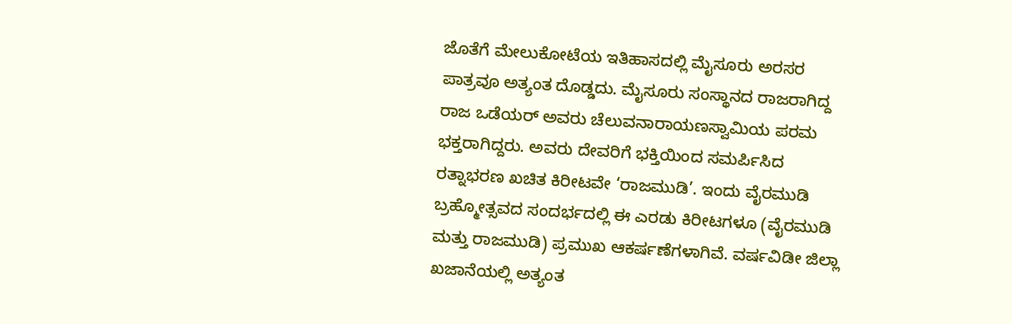ಜೊತೆಗೆ ಮೇಲುಕೋಟೆಯ ಇತಿಹಾಸದಲ್ಲಿ ಮೈಸೂರು ಅರಸರ ಪಾತ್ರವೂ ಅತ್ಯಂತ ದೊಡ್ಡದು. ಮೈಸೂರು ಸಂಸ್ಥಾನದ ರಾಜರಾಗಿದ್ದ ರಾಜ ಒಡೆಯರ್ ಅವರು ಚೆಲುವನಾರಾಯಣಸ್ವಾಮಿಯ ಪರಮ ಭಕ್ತರಾಗಿದ್ದರು. ಅವರು ದೇವರಿಗೆ ಭಕ್ತಿಯಿಂದ ಸಮರ್ಪಿಸಿದ ರತ್ನಾಭರಣ ಖಚಿತ ಕಿರೀಟವೇ ‘ರಾಜಮುಡಿ’. ಇಂದು ವೈರಮುಡಿ ಬ್ರಹ್ಮೋತ್ಸವದ ಸಂದರ್ಭದಲ್ಲಿ ಈ ಎರಡು ಕಿರೀಟಗಳೂ (ವೈರಮುಡಿ ಮತ್ತು ರಾಜಮುಡಿ) ಪ್ರಮುಖ ಆಕರ್ಷಣೆಗಳಾಗಿವೆ. ವರ್ಷವಿಡೀ ಜಿಲ್ಲಾ ಖಜಾನೆಯಲ್ಲಿ ಅತ್ಯಂತ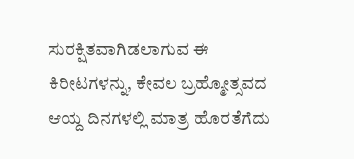ಸುರಕ್ಷಿತವಾಗಿಡಲಾಗುವ ಈ ಕಿರೀಟಗಳನ್ನು, ಕೇವಲ ಬ್ರಹ್ಮೋತ್ಸವದ ಆಯ್ದ ದಿನಗಳಲ್ಲಿ ಮಾತ್ರ ಹೊರತೆಗೆದು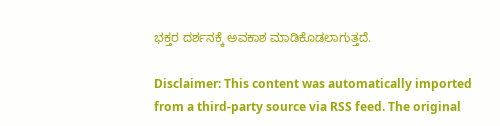ಭಕ್ತರ ದರ್ಶನಕ್ಕೆ ಅವಕಾಶ ಮಾಡಿಕೊಡಲಾಗುತ್ತದೆ.

Disclaimer: This content was automatically imported from a third-party source via RSS feed. The original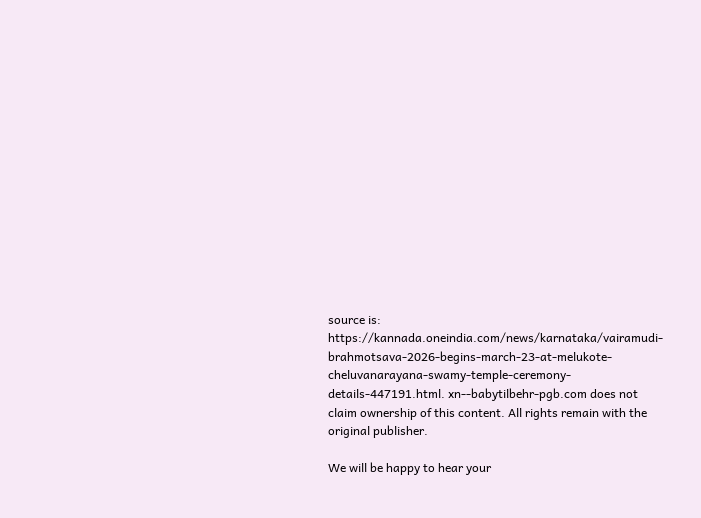source is: https://kannada.oneindia.com/news/karnataka/vairamudi-brahmotsava-2026-begins-march-23-at-melukote-cheluvanarayana-swamy-temple-ceremony-details-447191.html. xn--babytilbehr-pgb.com does not claim ownership of this content. All rights remain with the original publisher.

We will be happy to hear your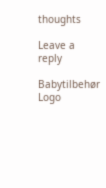thoughts

Leave a reply

Babytilbehør
Logo